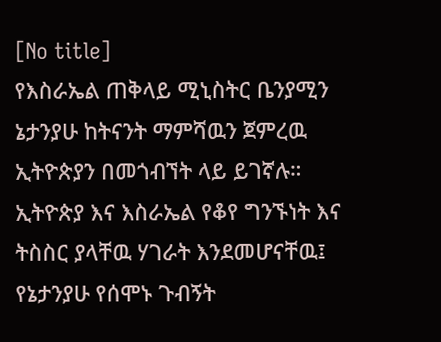[No title]
የእስራኤል ጠቅላይ ሚኒስትር ቤንያሚን ኔታንያሁ ከትናንት ማምሻዉን ጀምረዉ ኢትዮጵያን በመጎብኘት ላይ ይገኛሉ። ኢትዮጵያ እና እስራኤል የቆየ ግንኙነት እና ትስስር ያላቸዉ ሃገራት እንደመሆናቸዉ፤ የኔታንያሁ የሰሞኑ ጉብኝት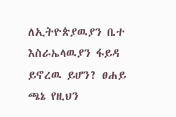ለኢትዮጵያዉያን ቤተ እስራኤላዉያን ፋይዳ ይኖረዉ ይሆን? ፀሐይ ጫኔ የዚህን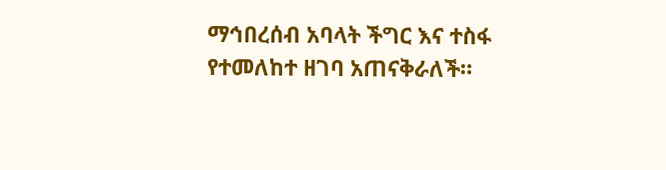ማኅበረሰብ አባላት ችግር እና ተስፋ የተመለከተ ዘገባ አጠናቅራለች።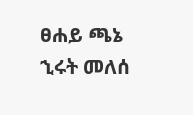ፀሐይ ጫኔ
ኂሩት መለሰ